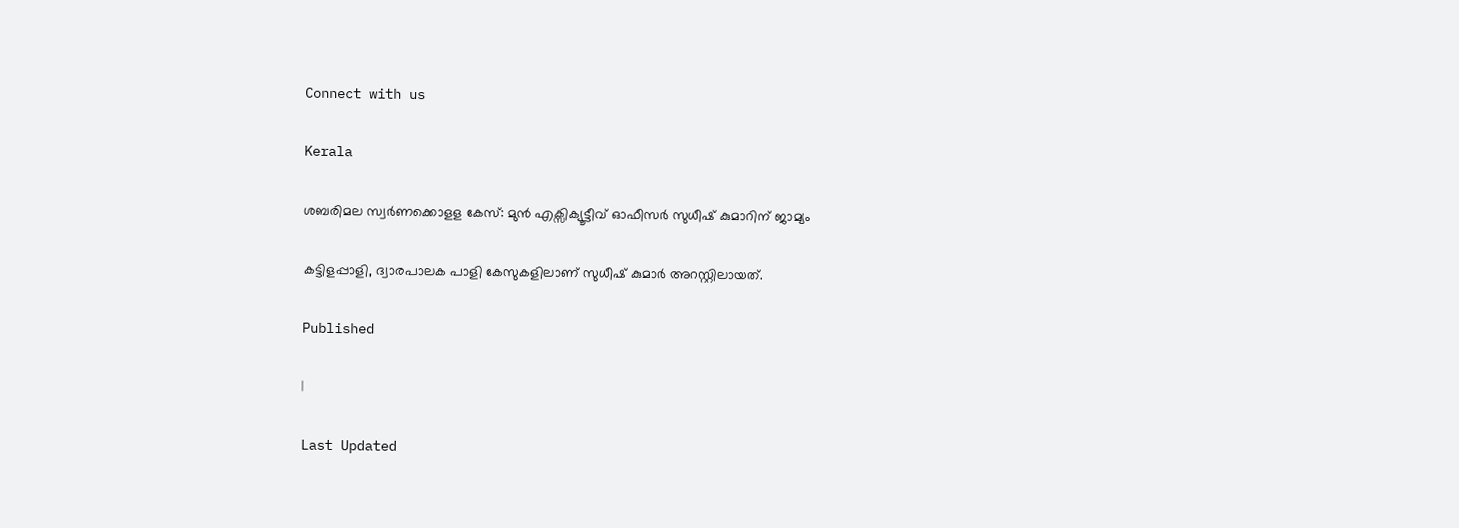Connect with us

Kerala

ശബരിമല സ്വര്‍ണക്കൊളള കേസ്: മുന്‍ എക്സിക്യൂട്ടീവ് ഓഫീസര്‍ സുധീഷ് കുമാറിന് ജാമ്യം

കട്ടിളപ്പാളി, ദ്വാരപാലക പാളി കേസുകളിലാണ് സുധീഷ് കുമാര്‍ അറസ്റ്റിലായത്.

Published

|

Last Updated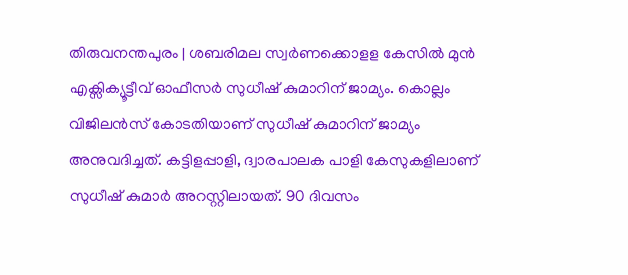തിരുവനന്തപുരം | ശബരിമല സ്വര്‍ണക്കൊളള കേസില്‍ മുന്‍ എക്സിക്യൂട്ടീവ് ഓഫീസര്‍ സുധീഷ് കുമാറിന് ജാമ്യം. കൊല്ലം വിജിലന്‍സ് കോടതിയാണ് സുധീഷ് കുമാറിന് ജാമ്യം അനുവദിച്ചത്. കട്ടിളപ്പാളി, ദ്വാരപാലക പാളി കേസുകളിലാണ് സുധീഷ് കുമാര്‍ അറസ്റ്റിലായത്. 90 ദിവസം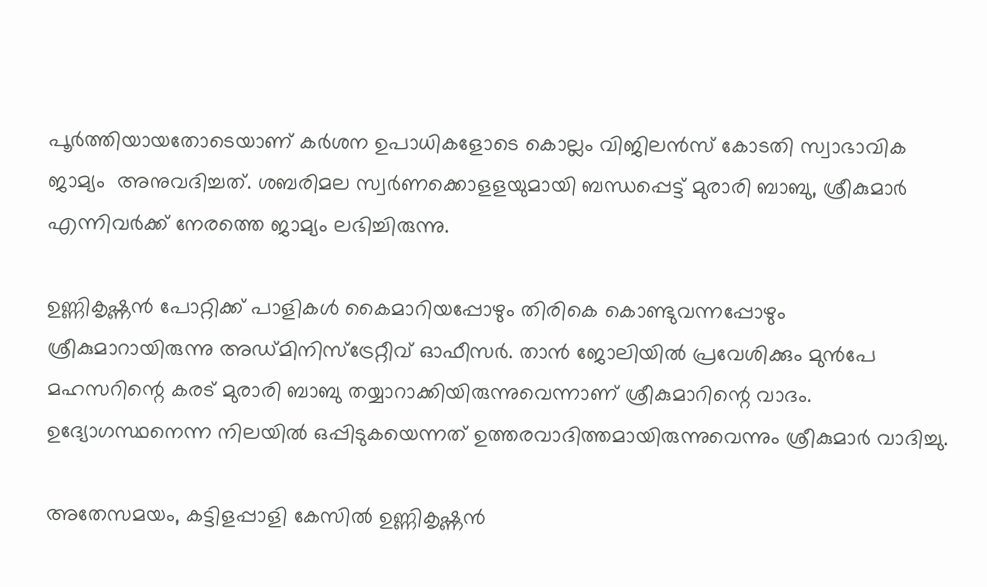പൂര്‍ത്തിയായതോടെയാണ് കര്‍ശന ഉപാധികളോടെ കൊല്ലം വിജിലന്‍സ് കോടതി സ്വാഭാവിക ജാമ്യം  അനുവദിച്ചത്. ശബരിമല സ്വര്‍ണക്കൊളളയുമായി ബന്ധപ്പെട്ട് മുരാരി ബാബു, ശ്രീകുമാര്‍ എന്നിവര്‍ക്ക് നേരത്തെ ജാമ്യം ലഭിച്ചിരുന്നു.

ഉണ്ണികൃഷ്ണന്‍ പോറ്റിക്ക് പാളികള്‍ കൈമാറിയപ്പോഴും തിരികെ കൊണ്ടുവന്നപ്പോഴും ശ്രീകുമാറായിരുന്നു അഡ്മിനിസ്‌ട്രേറ്റീവ് ഓഫീസര്‍. താന്‍ ജോലിയില്‍ പ്രവേശിക്കും മുന്‍പേ മഹസറിന്റെ കരട് മുരാരി ബാബു തയ്യാറാക്കിയിരുന്നുവെന്നാണ് ശ്രീകുമാറിന്റെ വാദം. ഉദ്യോഗസ്ഥനെന്ന നിലയില്‍ ഒപ്പിടുകയെന്നത് ഉത്തരവാദിത്തമായിരുന്നുവെന്നും ശ്രീകുമാര്‍ വാദിച്ചു.

അതേസമയം, കട്ടിളപ്പാളി കേസില്‍ ഉണ്ണികൃഷ്ണന്‍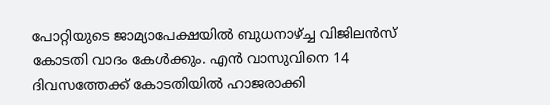പോറ്റിയുടെ ജാമ്യാപേക്ഷയില്‍ ബുധനാഴ്ച്ച വിജിലന്‍സ് കോടതി വാദം കേള്‍ക്കും. എന്‍ വാസുവിനെ 14 ദിവസത്തേക്ക് കോടതിയില്‍ ഹാജരാക്കി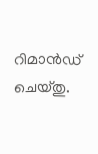റിമാന്‍ഡ് ചെയ്തു.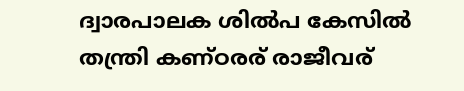ദ്വാരപാലക ശില്‍പ കേസില്‍ തന്ത്രി കണ്ഠരര് രാജീവര്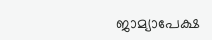ജാമ്യാപേക്ഷ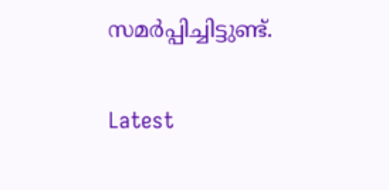സമര്‍പ്പിച്ചിട്ടുണ്ട്.

Latest